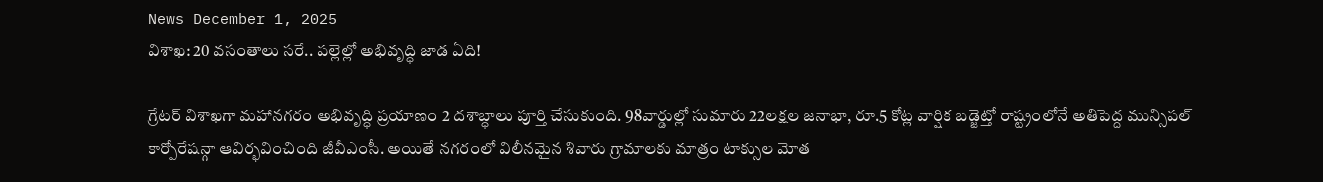News December 1, 2025
విశాఖ: 20 వసంతాలు సరే.. పల్లెల్లో అభివృద్ధి జాడ ఏది!

గ్రేటర్ విశాఖగా మహానగరం అభివృద్ధి ప్రయాణం 2 దశాబ్ధాలు పూర్తి చేసుకుంది. 98వార్డుల్లో సుమారు 22లక్షల జనాభా, రూ.5 కోట్ల వార్షిక బడ్జెట్తో రాష్ట్రంలోనే అతిపెద్ద మున్సిపల్ కార్పోరేషన్గా ఆవిర్భవించింది జీవీఎంసీ. అయితే నగరంలో విలీనమైన శివారు గ్రామాలకు మాత్రం టాక్సుల మోత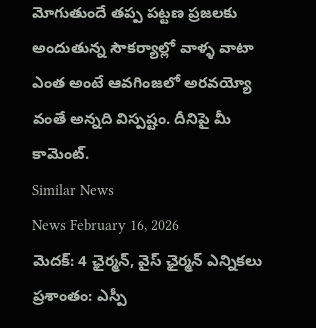మోగుతుందే తప్ప పట్టణ ప్రజలకు అందుతున్న సౌకర్యాల్లో వాళ్ళ వాటా ఎంత అంటే ఆవగింజలో అరవయ్యో వంతే అన్నది విస్పష్టం. దీనిపై మీ కామెంట్.
Similar News
News February 16, 2026
మెదక్: 4 ఛైర్మన్, వైస్ ఛైర్మన్ ఎన్నికలు ప్రశాంతం: ఎస్పీ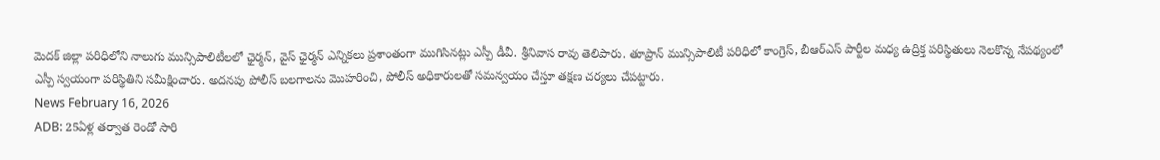మెదక్ జిల్లా పరిధిలోని నాలుగు మున్సిపాలిటీలలో ఛైర్మన్, వైస్ ఛైర్మన్ ఎన్నికలు ప్రశాంతంగా ముగిసినట్లు ఎస్పీ డీవీ. శ్రీనివాస రావు తెలిపారు. తూప్రాన్ మున్సిపాలిటీ పరిధిలో కాంగ్రెస్, బీఆర్ఎస్ పార్టీల మధ్య ఉద్రిక్త పరిస్థితులు నెలకొన్న నేపథ్యంలో ఎస్పీ స్వయంగా పరిస్థితిని సమీక్షించారు. అదనపు పోలీస్ బలగాలను మొహరించి, పోలీస్ అధికారులతో సమన్వయం చేస్తూ తక్షణ చర్యలు చేపట్టారు.
News February 16, 2026
ADB: 25ఏళ్ల తర్వాత రెండో సారి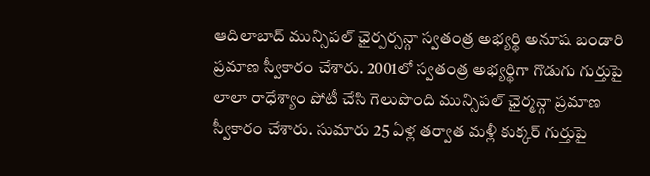ఆదిలాబాద్ మున్సిపల్ ఛైర్పర్సన్గా స్వతంత్ర అభ్యర్థి అనూష బండారి ప్రమాణ స్వీకారం చేశారు. 2001లో స్వతంత్ర అభ్యర్థిగా గొడుగు గుర్తుపై లాలా రాధేశ్యాం పోటీ చేసి గెలుపొంది మున్సిపల్ ఛైర్మన్గా ప్రమాణ స్వీకారం చేశారు. సుమారు 25 ఏళ్ల తర్వాత మళ్లీ కుక్కర్ గుర్తుపై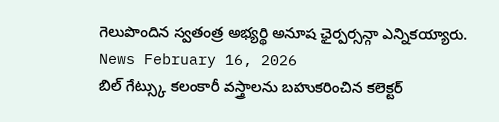గెలుపొందిన స్వతంత్ర అభ్యర్థి అనూష ఛైర్పర్సన్గా ఎన్నికయ్యారు.
News February 16, 2026
బిల్ గేట్స్కు కలంకారీ వస్త్రాలను బహుకరించిన కలెక్టర్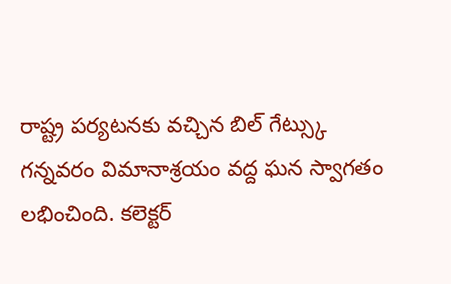రాష్ట్ర పర్యటనకు వచ్చిన బిల్ గేట్స్కు గన్నవరం విమానాశ్రయం వద్ద ఘన స్వాగతం లభించింది. కలెక్టర్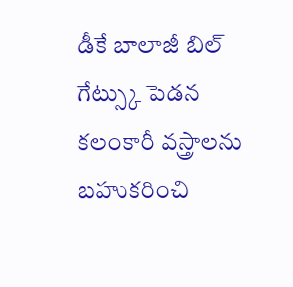డీకే బాలాజీ బిల్ గేట్స్కు పెడన కలంకారీ వస్త్రాలను బహుకరించి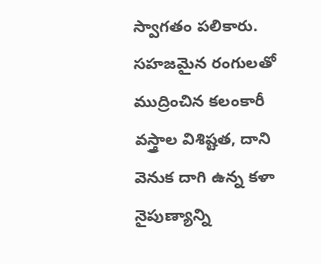స్వాగతం పలికారు. సహజమైన రంగులతో ముద్రించిన కలంకారీ వస్త్రాల విశిష్టత, దాని వెనుక దాగి ఉన్న కళా నైపుణ్యాన్ని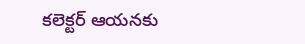కలెక్టర్ ఆయనకు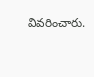వివరించారు.